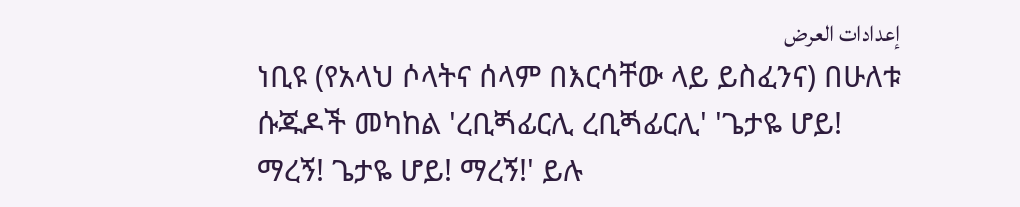إعدادات العرض
ነቢዩ (የአላህ ሶላትና ሰላም በእርሳቸው ላይ ይስፈንና) በሁለቱ ሱጁዶች መካከል 'ረቢጝፊርሊ ረቢጝፊርሊ' 'ጌታዬ ሆይ! ማረኝ! ጌታዬ ሆይ! ማረኝ!' ይሉ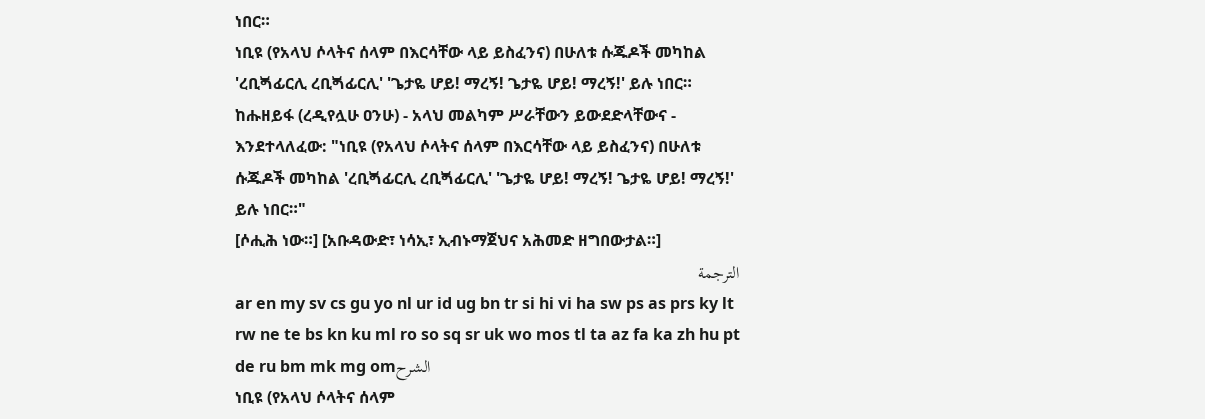ነበር።
ነቢዩ (የአላህ ሶላትና ሰላም በእርሳቸው ላይ ይስፈንና) በሁለቱ ሱጁዶች መካከል 'ረቢጝፊርሊ ረቢጝፊርሊ' 'ጌታዬ ሆይ! ማረኝ! ጌታዬ ሆይ! ማረኝ!' ይሉ ነበር።
ከሑዘይፋ (ረዲየሏሁ ዐንሁ) - አላህ መልካም ሥራቸውን ይውደድላቸውና - እንደተላለፈው: "ነቢዩ (የአላህ ሶላትና ሰላም በእርሳቸው ላይ ይስፈንና) በሁለቱ ሱጁዶች መካከል 'ረቢጝፊርሊ ረቢጝፊርሊ' 'ጌታዬ ሆይ! ማረኝ! ጌታዬ ሆይ! ማረኝ!' ይሉ ነበር።"
[ሶሒሕ ነው።] [አቡዳውድ፣ ነሳኢ፣ ኢብኑማጀህና አሕመድ ዘግበውታል።]
الترجمة
ar en my sv cs gu yo nl ur id ug bn tr si hi vi ha sw ps as prs ky lt rw ne te bs kn ku ml ro so sq sr uk wo mos tl ta az fa ka zh hu pt de ru bm mk mg omالشرح
ነቢዩ (የአላህ ሶላትና ሰላም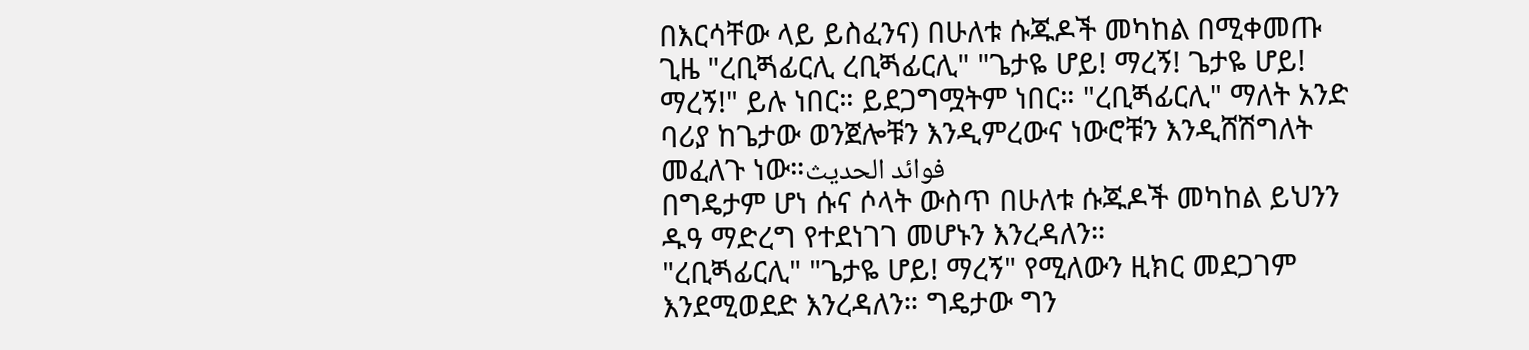በእርሳቸው ላይ ይስፈንና) በሁለቱ ሱጁዶች መካከል በሚቀመጡ ጊዜ "ረቢጝፊርሊ ረቢጝፊርሊ" "ጌታዬ ሆይ! ማረኝ! ጌታዬ ሆይ! ማረኝ!" ይሉ ነበር። ይደጋግሟትም ነበር። "ረቢጝፊርሊ" ማለት አንድ ባሪያ ከጌታው ወንጀሎቹን እንዲምረውና ነውሮቹን እንዲሸሽግለት መፈለጉ ነው።فوائد الحديث
በግዴታም ሆነ ሱና ሶላት ውስጥ በሁለቱ ሱጁዶች መካከል ይህንን ዱዓ ማድረግ የተደነገገ መሆኑን እንረዳለን።
"ረቢጝፊርሊ" "ጌታዬ ሆይ! ማረኝ" የሚለውን ዚክር መደጋገም እንደሚወደድ እንረዳለን። ግዴታው ግን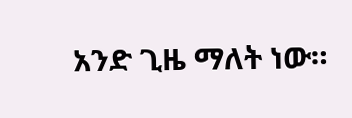አንድ ጊዜ ማለት ነው።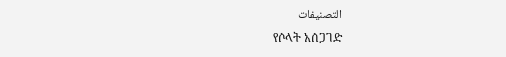التصنيفات
የሶላት አሰጋገድ